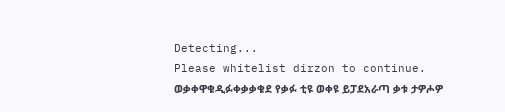Detecting...
Please whitelist dirzon to continue.
ወቃቀዋቁዲፉቀቃቃቁደ የቃፉ ቲዩ ወቀዩ ይፓደአራጣ ቃቱ ታዎሖዎ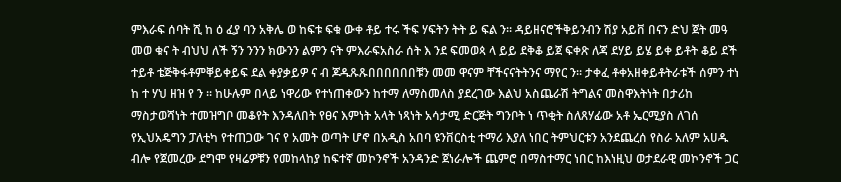ምእራፍ ሰባት ሺ ከ ዕ ፈያ ባን አቅሌ ወ ከፍቱ ፍቁ ውቀ ቶይ ተሩ ችፍ ሃፍትን ትት ይ ፍል ን። ዳይዘናሮችቅይንብን ሽያ አይቨ በናን ድህ ጀት መዓ መወ ቁና ት ብህህ ለች ኝን ንንን ክውንን ልምን ናት ምእራፍአስራ ሰት እ ንደ ፍመወጳ ላ ይይ ደቅቆ ይጀ ፍቀጽ ለጃ ደሃይ ይሄ ይቀ ይቶት ቆይ ደች ተይቶ ቴጅቅፋቶምቐይቀይፍ ደል ቀያቃይዎ ና ብ ጆዱጹጹበበበበበበቹን መመ ዋናም ቸችናናትትንና ማየር ን። ታቀፈ ቶቀአዘቀይቶትራቱች ሰምን ተነ ከ ተ ሃህ ዘዝ የ ን ። ከሁሉም በላይ ነዋሪው የተነጠቀውን ከተማ ለማስመለስ ያደረገው እልህ አስጨራሽ ትግልና መስዋእትነት በታሪከ ማስታወሻነት ተመዝግቦ መቆየት እንዳለበት የፀና እምነት አላት ነጻነት አሳታሚ ድርጅት ግንቦት ነ ጥቂት ስለጸሃፊው አቶ ኤርሚያስ ለገሰ የኢህአዴግን ፓለቲካ የተጠጋው ገና የ አመት ወጣት ሆኖ በአዲስ አበባ ዩንቨርስቲ ተማሪ እያለ ነበር ትምህርቱን አንደጨረሰ የስራ አለም አሀዱ ብሎ የጀመረው ደግሞ የዛሬዎቹን የመከላከያ ከፍተኛ መኮንኖች አንዳንድ ጀነራሎች ጨምሮ በማስተማር ነበር ከእነዚህ ወታደራዊ መኮንኖች ጋር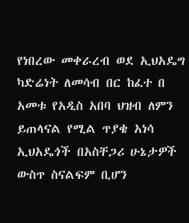የነበረው መቀራረብ ወደ ኢህአዴግ ካድሬነት ለመሳብ በር ከፈተ በ አመቱ የአዲስ አበባ ህዝብ ለምን ይጠላናል የሚል ጥያቄ አነሳ ኢህአዴጎች በአስቸጋሪ ሁኔታዎች ውስጥ ስናልፍም ቢሆን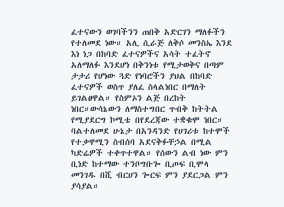ፈተናውን ወገባችንን ጠበቅ አድርገን ማለፉችን የተለመደ ነው። አሊ ሲራጅ ለቅሶ መንስኤ እንደ እነ ነጋ በከባድ ፈተናዎችና አሳት ተፈትኖ አለማለፉ እንደሆነ በቅንነቱ የሚታወቅና በጣም ታታሪ የሆነው ጓድ የነባሮችን ያህል በከባድ ፈተናዎች ወስጥ ያለፈ ስላልነበር በማለት ይገልፀዋል። የስምኦን ልጅ በረከት ነበር።ውሳኔውን ለማስተግበር ጥብቅ ከትትል የሚያደርግ ኮሚቴ በየደረጃው ተቋቁሞ ነበር። ባልተለመደ ሁኔታ በአንዳንድ የሀገሪቱ ከተሞች የተቃዋሚን ስብሰባ አደናቅፉቸኃል በሚል ካድሬዎች ተቀጥተዋል። የሰውን ልብ ነው ምን ቢነድ ከተማው ተንቦግቡጐ ቢጦፍ ቢሞላ መንገዱ በሺ ብርሀን ጐርፍ ምን ያደርጋል ምን ያሳያል።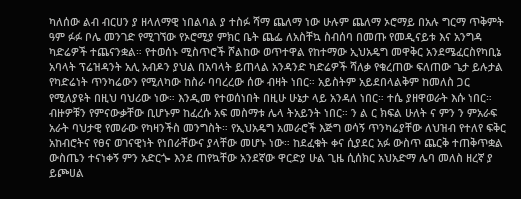ካለሰው ልብ ብርሀን ያ ዘላለማዊ ነበልባል ያ ተስፉ ሻማ ጨለማ ነው ሁሉም ጨለማ ኦሮማይ በአሉ ግርማ ጥቅምት ዓም ፉፉ ቦሌ መንገድ የሚገኘው የኦሮሚያ ምክር ቤት ጨፌ ለአስቸኳ ስብሰባ በመጡ የመዲናይቱ እና አንግዳ ካድሬዎች ተጨናንቋል። የተወሰኑ ሚስጥሮች ሾልከው ወጥተዋል የከተማው ኢህአዴግ መዋቅር አንደሜፈርስየካቢኔ አባላት ፕሬዝዳንት አሊ አብዶን ያህል በአባላት ይጠላል አንዳንድ ካድሬዎች ሻለቃ የቁረጠው ፍለጠው ጌታ ይሉታል የካድሬነት ጥንካሬውን የሚለካው ከስራ ባባረረው ሰው ብዛት ነበር። አይስትም አይደበላልቅም ከመለስ ጋር የሚለያዩት በዚህ ባህሪው ነው። እንዲመ የተወሰነበት በዚሁ ሁኔታ ላይ አንዳለ ነበር። ተሴ ያዘዋወራት እሱ ነበር። ብዙዎቹን የምናውቃቸው ቢሆኑም ከፈረሱ አፍ መስማቱ ሌላ ትአይንት ነበር። ን ል ር ክፍል ሁለት ና ምን ን ምአራፍ አራት ባህታዊ የመራው የካዛንችስ መንግስት። የኢህአዴግ አመራሮች እጅግ ወሳኝ ጥንካሬያቸው ለህዝብ የተለየ ፍቅር አከብሮትና የፀና ወገናዊነት የነበራቸውና ያላቸው መሆኑ ነው። ከደፈቁት ቀና ሲያደር አፉ ውስጥ ጨርቅ ተጠቅጥቋል ውስጤን ተናነቀኝ ምን አድርጐ እንደ ጠየኳቸው አንደኛው ዋርድያ ሁል ጊዜ ሲሰክር አህአድማ ሌባ መለስ ዘረኛ ያ ይጮሀል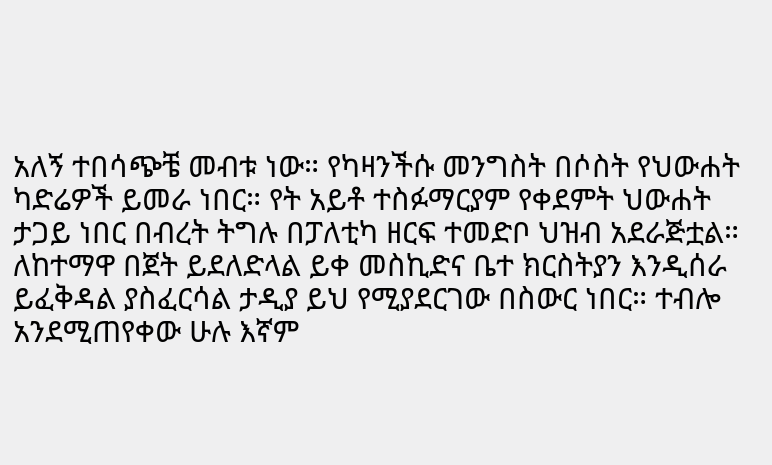አለኝ ተበሳጭቼ መብቱ ነው። የካዛንችሱ መንግስት በሶስት የህውሐት ካድሬዎች ይመራ ነበር። የት አይቶ ተስፉማርያም የቀደምት ህውሐት ታጋይ ነበር በብረት ትግሉ በፓለቲካ ዘርፍ ተመድቦ ህዝብ አደራጅቷል። ለከተማዋ በጀት ይደለድላል ይቀ መስኪድና ቤተ ክርስትያን እንዲሰራ ይፈቅዳል ያስፈርሳል ታዲያ ይህ የሚያደርገው በስውር ነበር። ተብሎ አንደሚጠየቀው ሁሉ እኛም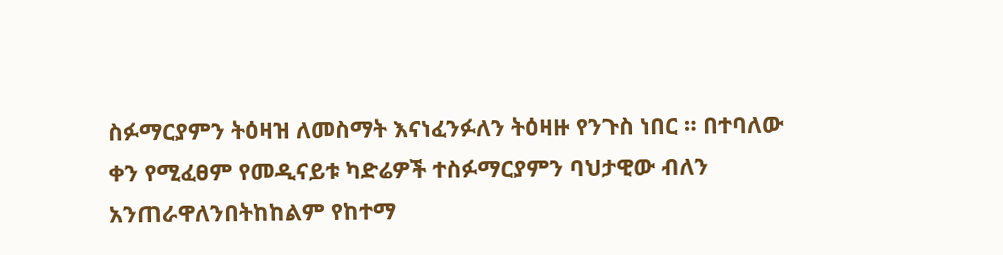ስፉማርያምን ትዕዛዝ ለመስማት እናነፈንፉለን ትዕዛዙ የንጉስ ነበር ። በተባለው ቀን የሚፈፀም የመዲናይቱ ካድሬዎች ተስፉማርያምን ባህታዊው ብለን አንጠራዋለንበትከከልም የከተማ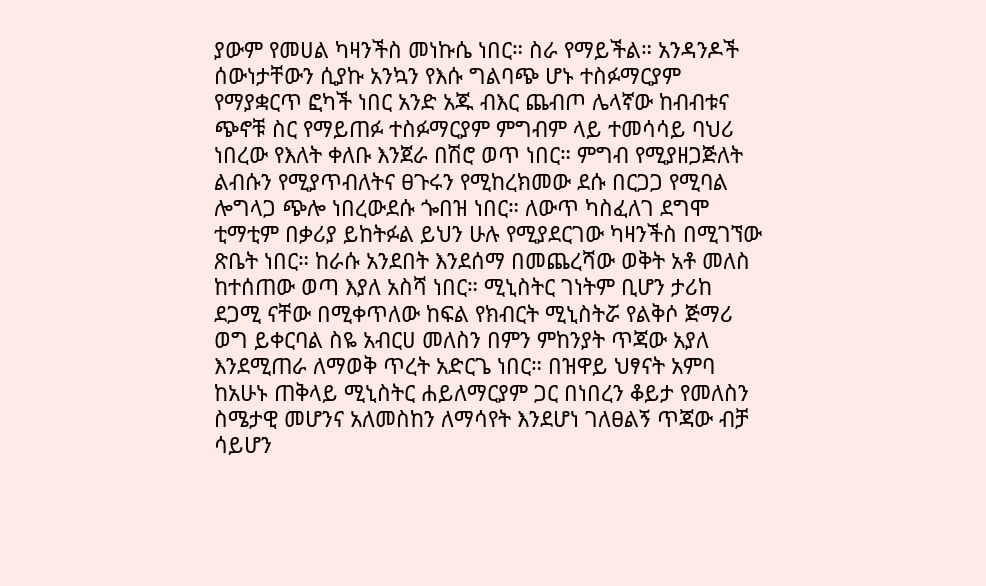ያውም የመሀል ካዛንችስ መነኩሴ ነበር። ስራ የማይችል። አንዳንዶች ሰውነታቸውን ሲያኩ አንኳን የእሱ ግልባጭ ሆኑ ተስፉማርያም የማያቋርጥ ፎካች ነበር አንድ አጁ ብእር ጨብጦ ሌላኛው ከብብቱና ጭኖቹ ስር የማይጠፉ ተስፉማርያም ምግብም ላይ ተመሳሳይ ባህሪ ነበረው የእለት ቀለቡ እንጀራ በሽሮ ወጥ ነበር። ምግብ የሚያዘጋጅለት ልብሱን የሚያጥብለትና ፀጉሩን የሚከረክመው ደሱ በርጋጋ የሚባል ሎግላጋ ጭሎ ነበረውደሱ ጐበዝ ነበር። ለውጥ ካስፈለገ ደግሞ ቲማቲም በቃሪያ ይከትፉል ይህን ሁሉ የሚያደርገው ካዛንችስ በሚገኘው ጽቤት ነበር። ከራሱ አንደበት እንደሰማ በመጨረሻው ወቅት አቶ መለስ ከተሰጠው ወጣ እያለ አስሻ ነበር። ሚኒስትር ገነትም ቢሆን ታሪከ ደጋሚ ናቸው በሚቀጥለው ከፍል የክብርት ሚኒስትሯ የልቅሶ ጅማሪ ወግ ይቀርባል ስዬ አብርሀ መለስን በምን ምከንያት ጥጃው አያለ እንደሚጠራ ለማወቅ ጥረት አድርጌ ነበር። በዝዋይ ህፃናት አምባ ከአሁኑ ጠቅላይ ሚኒስትር ሐይለማርያም ጋር በነበረን ቆይታ የመለስን ስሜታዊ መሆንና አለመስከን ለማሳየት እንደሆነ ገለፀልኝ ጥጃው ብቻ ሳይሆን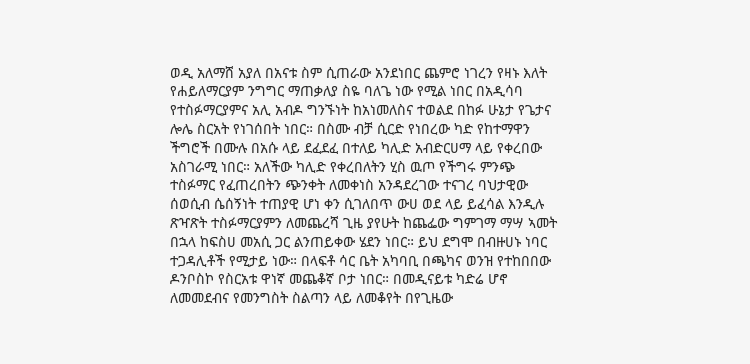ወዲ አለማሸ አያለ በአናቱ ስም ሲጠራው አንደነበር ጨምሮ ነገረን የዛኑ እለት የሐይለማርያም ንግግር ማጠቃለያ ስዬ ባለጌ ነው የሚል ነበር በአዲሳባ የተስፉማርያምና አሊ አብዶ ግንኙነት ከአነመለስና ተወልደ በከፉ ሁኔታ የጌታና ሎሌ ስርአት የነገሰበት ነበር። በስሙ ብቻ ሲርድ የነበረው ካድ የከተማዋን ችግሮች በሙሉ በአሱ ላይ ደፈደፈ በተለይ ካሊድ አብድርሀማ ላይ የቀረበው አስገራሚ ነበር። አለችው ካሊድ የቀረበለትን ሂስ ዉጦ የችግሩ ምንጭ ተስፉማር የፈጠረበትን ጭንቀት ለመቀነስ አንዳደረገው ተናገረ ባህታዊው ሰወሲብ ሴሰኝነት ተጠያዊ ሆነ ቀን ሲገለበጥ ውሀ ወደ ላይ ይፈሳል እንዲሉ ጽዣጽት ተስፉማርያምን ለመጨረሻ ጊዜ ያየሁት ከጨፌው ግምገማ ማሣ ኣመት በኋላ ከፍስሀ መአሲ ጋር ልንጠይቀው ሄደን ነበር። ይህ ደግሞ በብዙሀኑ ነባር ተጋዳሊቶች የሚታይ ነው። በላፍቶ ሳር ቤት አካባቢ በጫካና ወንዝ የተከበበው ዶንቦስኮ የስርአቱ ዋነኛ መጨቆኛ ቦታ ነበር። በመዲናይቱ ካድሬ ሆኖ ለመመደብና የመንግስት ስልጣን ላይ ለመቆየት በየጊዜው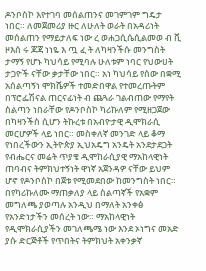ዶንቦስኮ እየተገባ መሰልጠንና መገምገም ግዴታ ነበር። ለመጀመሪያ ዙር ለሁለት ወራት በአዳሪነት መሰልጠን የማይታለፍ ነው ረ ወሐጋሲሴሲልመወ ብ ቪ ዞእሰ ሩ ጆጃ ነነዬ እ ጧ ፈ ት ለካዛንችሱ መንግስት ታማኝ የሆኑ ካህሳይ የሚባሉ ሁለቱም ነባር የህውሀት ታጋዮች ናቸው ቃታቸው ነበር። አነ ካህሳይ የሰው በቋሚ አሰልጣኝነ ሞክሼዎች ተመድበዋል የተመረጡትም በፕሮፌሽናል ጠርናፊነት ብ ጨጓራ ገልብጠው የማየት ስልጣን ነበራቸው የዶንቦስኮ ካሪኩለም የሚዘጋጀው በካዛንችስ ሲሆን ትኩረቱ በአብዮታዊ ዲሞክራሲ መርሆዎች ላይ ነበር። መስቀለኛ መንገድ ላይ ቆማ የነበረችውን ኢትዮጵያ ኢህአዴግ አንዴት አንደታደጋት የብሔርና መሬት ጥያቄ ዲሞከራሲያዊ ማአከላዊነት ጠባብና ትምክህተኝነት ዋነኛ አጀንዳዎ ናቸው ይህም ሆኖ የዶንቦስኮ በጀቱ የሚመደበው ከመንግስት ነበር። በየካሪኩለሙ ማጠቃለያ ላይ ስልጣኛች የአቋም መግለጫ ያወጣሉ አንዲህ በማለት አንቀፅ የአንድነታችን መሰረት ነው። ማአከላዊነት የዲሞክራሲያችን መገለጫሜ ነው እንደ ኦነግና መአድ ያሱ ድርጅቶች የጥበትና ትምክህት አቀንቃኛ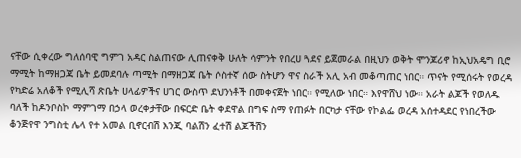ናቸው ሲቀረው ግለሰባዊ ግምገ አዳር ስልጠናው ሊጠናቀቅ ሁለት ሳምንት የበረሀ ጓደና ይጀመራል በዚህን ወቅት ሞንጆሪኖ ከኢህአዴግ ቢሮ ማሚት ከማዘጋጃ ቤት ይመደባሉ ጣሚት በማዘጋጃ ቤት ሶስተኛ ሰው ስትሆን ዋና ስራች አሊ አብ መቆጣጠር ነበር። ጥናት የሚሰሩት የወረዳ የካድሬ አለቆች የሚሊሻ ጽቤት ሀላፊዎችና ሀገር ውስጥ ደህንነቶች በመቀናጀት ነበር። የሚለው ነበር። እየዋሸህ ነው። አራት ልጆች የወለዱ ባለች ከዶንቦስኮ ማምገማ በኃላ ወረቀታቸው በፍርድ ቤት ቀደዋል በግፍ ስማ የጠፉት በርካታ ናቸው የኮልፌ ወረዳ አሰተዳደር የነበረችው ቆንጅየዋ ንግስቲ ሌላ የተ አመል ቢኖርብሽ እንጂ ባልሽን ፈተሽ ልጆችሽን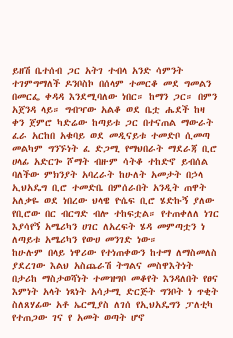ይዘሽ ቤተሰብ ጋር አትገ ተብላ አንድ ሳምንት ተገምግማለች ዶንቦስኮ በሰላም ተመርቆ መደ ግመልን በመርፌ ቀዳዳ እንደሚባለው ነበር። ከማን ጋር። በምን አጀንዳ ላይ። ግብዣው አልቆ ወደ ቤቷ ሔደች ከዛ ቀን ጀምሮ ካድሬው ከጣይቱ ጋር በተናጠል ማውራት ፈራ አርከበ አቁባይ ወደ መዲናይቱ ተመድቦ ሲመጣ መልካም ግንኙነት ፈ ድጋሚ የማህበራት ማደራጃ ቢሮ ሀላፊ አድርጐ ሾማት ብዙም ሳትቆ ተከድኖ ይብሰል ባለችው ምክንያት አባረራት ከሁለት አመታት በኃላ ኢህአዴግ ቢሮ ተመድቤ በምሰራበት አንዲት ጠዋት አለቃዬ ወደ ነበረው ህላዌ ዮሴፍ ቢሮ ሄድኩኝ ያለው የቢሮው በር ብርግድ ብሎ ተከፍቷል። የተጠቀለለ ነገር እያሳየኝ አሜሪካን ሀገር ለአረፍት ሄዳ መምጣቷን ነ ለጣይቱ አሜሪካን የውሀ መንገድ ነው።
ከሁሉም በላይ ነዋሪው የተነጠቀውን ከተማ ለማስመለስ ያደረገው እልህ አስጨራሽ ትግልና መስዋእትነት በታሪከ ማስታወሻነት ተመዝግቦ መቆየት እንዳለበት የፀና እምነት አላት ነጻነት አሳታሚ ድርጅት ግንቦት ነ ጥቂት ስለጸሃፊው አቶ ኤርሚያስ ለገሰ የኢህአዴግን ፓለቲካ የተጠጋው ገና የ አመት ወጣት ሆኖ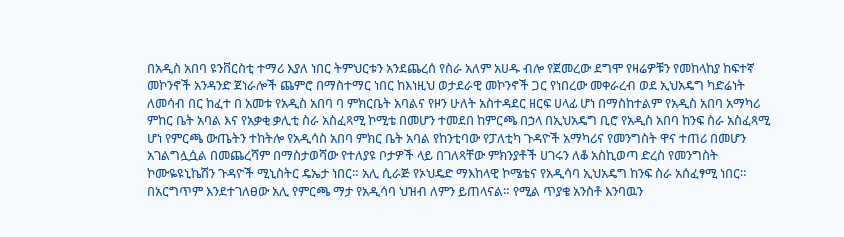በአዲስ አበባ ዩንቨርስቲ ተማሪ እያለ ነበር ትምህርቱን አንደጨረሰ የስራ አለም አሀዱ ብሎ የጀመረው ደግሞ የዛሬዎቹን የመከላከያ ከፍተኛ መኮንኖች አንዳንድ ጀነራሎች ጨምሮ በማስተማር ነበር ከእነዚህ ወታደራዊ መኮንኖች ጋር የነበረው መቀራረብ ወደ ኢህአዴግ ካድሬነት ለመሳብ በር ከፈተ በ አመቱ የአዲስ አበባ ባ ምክርቤት አባልና የዞን ሁለት አስተዳደር ዘርፍ ሀላፊ ሆነ በማስከተልም የአዲስ አበባ አማካሪ ምከር ቤት አባል እና የአቃቂ ቃሊቲ ስራ አስፈጻሚ ኮሚቴ በመሆን ተመደበ ከምርጫ በኃላ በኢህአዴግ ቢሮ የአዲስ አበባ ከንፍ ስራ አስፈጻሚ ሆነ የምርጫ ውጤትን ተከትሎ የአዲሳስ አበባ ምክር ቤት አባል የከንቲባው የፓለቲካ ጉዳዮች አማካሪና የመንግስት ዋና ተጠሪ በመሆን አገልግሏሷል በመጨረሻም በማስታወሻው የተለያዩ ቦታዎች ላይ በገለጻቸው ምክንያቶች ሀገሩን ለቆ አስኪወጣ ድረስ የመንግስት ኮሙዬዩኒኬሽን ጉዳዮች ሚኒስትር ዴኤታ ነበር። አሊ ሲራጅ የኦህዴድ ማእከላዊ ኮሜቴና የአዲሳባ ኢህአዴግ ከንፍ ስራ አሰፈፃሚ ነበር። በአርግጥም እንደተገለፀው አሊ የምርጫ ማታ የአዲሳባ ህዝብ ለምን ይጠላናል። የሚል ጥያቄ አንስቶ እንባዉን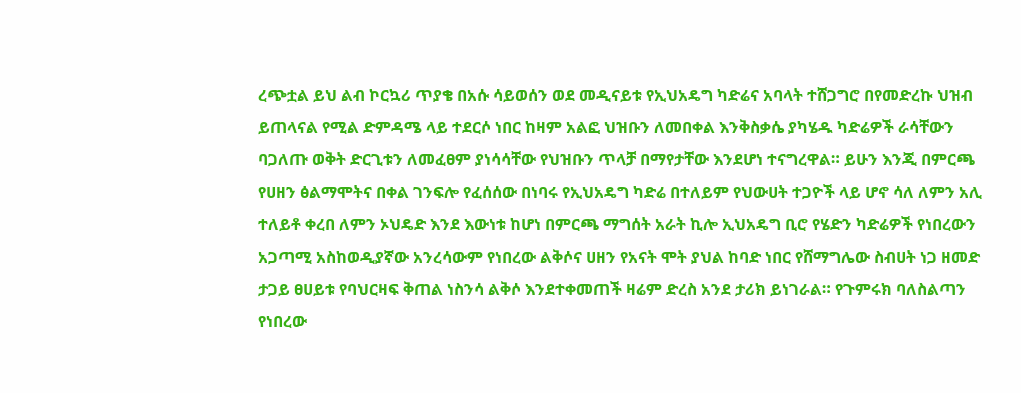ረጭቷል ይህ ልብ ኮርኳሪ ጥያቄ በአሱ ሳይወሰን ወደ መዲናይቱ የኢህአዴግ ካድሬና አባላት ተሸጋግሮ በየመድረኩ ህዝብ ይጠላናል የሚል ድምዳሜ ላይ ተደርሶ ነበር ከዛም አልፎ ህዝቡን ለመበቀል እንቅስቃሴ ያካሄዱ ካድሬዎች ራሳቸውን ባጋለጡ ወቅት ድርጊቱን ለመፈፀም ያነሳሳቸው የህዝቡን ጥላቻ በማየታቸው እንደሆነ ተናግረዋል። ይሁን እንጂ በምርጫ የሀዘን ፅልማሞትና በቀል ገንፍሎ የፈሰሰው በነባሩ የኢህአዴግ ካድሬ በተለይም የህውሀት ተጋዮች ላይ ሆኖ ሳለ ለምን አሊ ተለይቶ ቀረበ ለምን ኦህዴድ እንደ እውነቱ ከሆነ በምርጫ ማግሰት አራት ኪሎ ኢህአዴግ ቢሮ የሄድን ካድሬዎች የነበረውን አጋጣሚ አስከወዲያኛው አንረሳውም የነበረው ልቅሶና ሀዘን የአናት ሞት ያህል ከባድ ነበር የሸማግሌው ስብሀት ነጋ ዘመድ ታጋይ ፀሀይቱ የባህርዛፍ ቅጠል ነስንሳ ልቅሶ እንደተቀመጠች ዛሬም ድረስ አንደ ታሪክ ይነገራል። የጉምሩክ ባለስልጣን የነበረው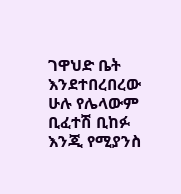ገዋህድ ቤት እንደተበረበረው ሁሉ የሌላውም ቢፈተሽ ቢከፉ እንጂ የሚያንስ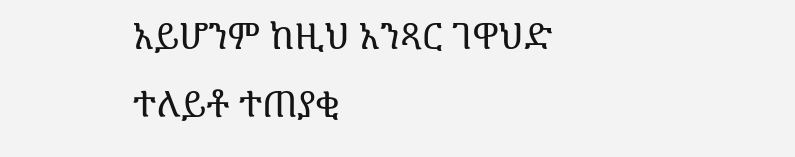አይሆንም ከዚህ አንጻር ገዋህድ ተለይቶ ተጠያቂ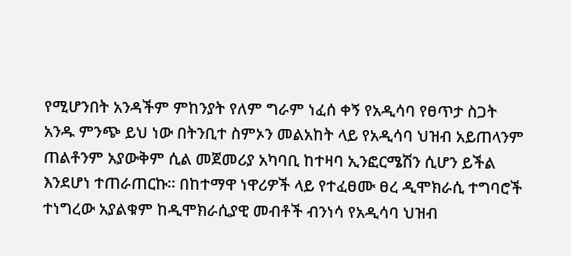የሚሆንበት አንዳችም ምከንያት የለም ግራም ነፈሰ ቀኝ የአዲሳባ የፀጥታ ስጋት አንዱ ምንጭ ይህ ነው በትንቢተ ስምኦን መልአከት ላይ የአዲሳባ ህዝብ አይጠላንም ጠልቶንም አያውቅም ሲል መጀመሪያ አካባቢ ከተዛባ ኢንፎርሜሽን ሲሆን ይችል እንደሆነ ተጠራጠርኩ። በከተማዋ ነዋሪዎች ላይ የተፈፀሙ ፀረ ዲሞክራሲ ተግባሮች ተነግረው አያልቁም ከዲሞክራሲያዊ መብቶች ብንነሳ የአዲሳባ ህዝብ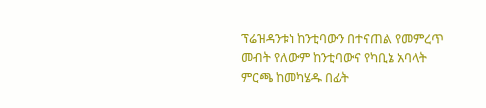ፕሬዝዳንቱነ ከንቲባውን በተናጠል የመምረጥ መብት የለውም ከንቲባውና የካቢኔ አባላት ምርጫ ከመካሄዱ በፊት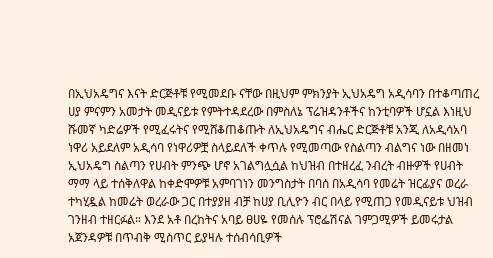በኢህአዴግና እናት ድርጅቶቹ የሚመደቡ ናቸው በዚህም ምክንያት ኢህአዴግ አዲሳባን በተቆጣጠረ ሀያ ምናምን አመታት መዲናይቱ የምትተዳደረው በምስለኔ ፕሬዝዳንቶችና ከንቲባዎች ሆኗል እነዚህ ሹመኛ ካድሬዎች የሚፈሩትና የሚሸቆጠቆጡት ለኢህአዴግና ብሔር ድርጅቶቹ አንጂ ለአዲሳአባ ነዋሪ አይደለም አዲሳባ የነዋሪዎቿ ስላይደለች ቀጥሉ የሚመጣው የስልጣን ብልግና ነው በዘመነ ኢህአዴግ ስልጣን የሀብት ምንጭ ሆኖ አገልግሏሷል ከህዝብ በተዘረፈ ንብረት ብዙዎች የሀብት ማማ ላይ ተሰቅለዋል ከቀድሞዎቹ አምባገነን መንግስታት በባሰ በአዲሳባ የመሬት ዝርፊያና ወረራ ተካሂዷል ከመሬት ወረራው ጋር በተያያዘ ብቻ ከሀያ ቢሊዮን ብር በላይ የሚጠጋ የመዲናይቱ ህዝብ ገንዘብ ተዘርፉል። እንደ አቶ በረከትና አባይ ፀሀዬ የመሰሉ ፕሮፌሽናል ገምጋሚዎች ይመሩታል አጀንዳዎቹ በጥብቅ ሚስጥር ይያዛሉ ተሰብሳቢዎች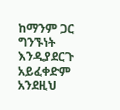ከማንም ጋር ግንኙነት እንዲያደርጉ አይፈቀድም አንደዚህ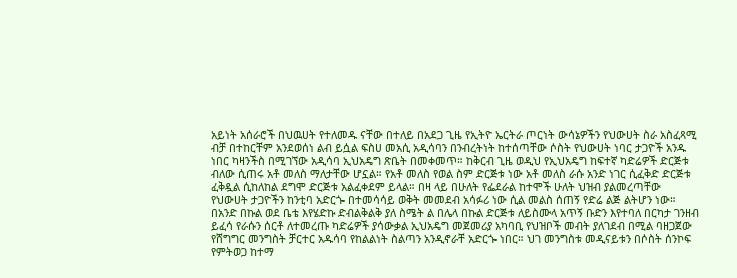አይነት አሰራሮች በህዉሀት የተለመዱ ናቸው በተለይ በአደጋ ጊዜ የኢትዮ ኤርትራ ጦርነት ውሳኔዎችን የህውሀት ስራ አስፈጻሚ ብቻ በተከርቸም አንደወሰነ ልብ ይሷል ፍስሀ መአሲ አዲሳባን በንብረትነት ከተሰጣቸው ሶስት የህውሀት ነባር ታጋዮች አንዱ ነበር ካዛንችስ በሚገኘው አዲሳባ ኢህአዴግ ጽቤት በመቀመጥ። ከቅርብ ጊዜ ወዲህ የኢህአዴግ ከፍተኛ ካድሬዎች ድርጅቱ ብለው ሲጠሩ አቶ መለስ ማለታቸው ሆኗል። የአቶ መለስ የወል ስም ድርጅቱ ነው አቶ መለስ ራሱ አንድ ነገር ሲፈቅድ ድርጅቱ ፈቅዷል ሲከለከል ደግሞ ድርጅቱ አልፈቀደም ይላል። በዛ ላይ በሁለት የፌደራል ከተሞች ሁለት ህዝብ ያልመረጣቸው የህውሀት ታጋዮችን ከንቲባ አድርጐ በተመሳሳይ ወቅት መመደብ አሳፉሪ ነው ሲል መልስ ሰጠኝ የድሬ ልጅ ልትሆን ነው። በአንድ በኩል ወደ ቤቴ እየሄድኩ ድብልቅልቅ ያለ ስሜት ል በሌላ በኩል ድርጅቱ ለይስሙላ አጥኝ ቡድን እየተባለ በርካታ ገንዘብ ይፈሳ የራሱን ሰርቶ ለተመረጡ ካድሬዎች ያሳውቃል ኢህአዴግ መጀመሪያ አካባቢ የህዝቦች መብት ያለገደብ በሚል ባዘጋጀው የሸግግር መንግስት ቻርተር አዱሳባ የከልልነት ስልጣን አንዲኖራቸ አድርጐ ነበር። ህገ መንግስቱ መዲናይቱን በሶስት ሰንኮፍ የምትወጋ ከተማ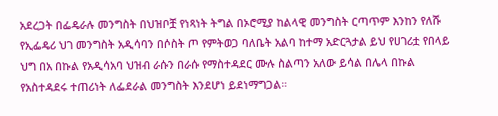አደረጋት በፌዴራሉ መንግስት በህዝቦቿ የነጻነት ትግል በኦሮሚያ ከልላዊ መንግስት ርጣጥም እንከን የለሹ የኢፌዴሪ ህገ መንግስት አዲሳባን በሶስት ጦ የምትወጋ ባለቤት አልባ ከተማ አድርጓታል ይህ የሀገሪቷ የበላይ ህግ በአ በኩል የአዲሳአባ ህዝብ ራሱን በራሱ የማስተዳደር ሙሉ ስልጣን አለው ይሳል በሌላ በኩል የአስተዳደሩ ተጠሪነት ለፌደራል መንግስት እንደሆነ ይደነማግጋል።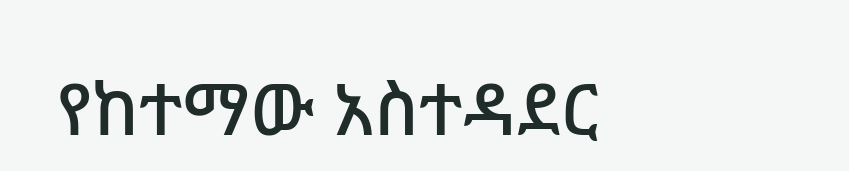የከተማው አስተዳደር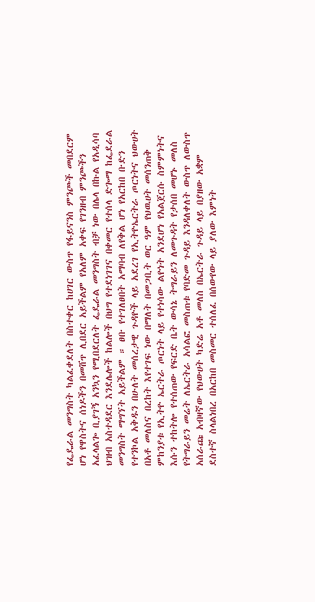የፌዴራል መንግስት ካልፈቀደለት በስተቀር ከሀገር ውስጥ የፋይናንስ ምንጮች መበደርም ሆነ የዋስትና ሰነዶችን በመሸጥ ሊበደር አይችልም የአለም አቀፍ የገንዘብ ምንጮችን አፈላልጐ ቢያገኝ አንኳን የሚበደርለት ፌዴራል መንግስት ብቻ ነው በሌላ በኩል የአዲሳባ ህዝብ አስተዳደር እንደሌሎች ከልሎች በህግ የተደነገገና በቀመር የተሰላ ድጐማ ከፌደራል መንግስት ማግኘት አይችልም ። ፀቡ የተገለፀበት አማባብ ለየቅል ሆነ የአርከበ ቡድን የተንኮል አቅዱን በሁለት መሰረታዊ ጉዳዮች ላይ አደረገ የኢትዮኤርትራ ጦርነትና ህውሀት በአቶ መለስና በረከት እየተገፍ ነው በማለት በመጋቢት ወር ዓም የህዉሀት መሰንጠቅ ምከንያቱ የኢትዮ ኤርትራ ጦርነት ላይ የተነሳው ልዮነት አንደሆነ የአልጀርሱ ስምምነትና እሱን ተከትሎ የተሰጠው የፍርድ ቤት ውሳኔ ትግራይን ለመጉዳት የታሰበ መሆኑ መለስ የትግራይን መሬት ለኤርትራ አሳልፎ መስጠቱ የባድመ ጉዳይ እንዳለቀለት ውስጥ ለውስጥ አሰራጩ አብዛኛው የህውሀት ካድሬ አቶ መለስ በኤርትራ ጉዳይ ላይ በያዘው አቋም ደስተኛ ስላልነበረ በአርከበ መስመር ተሰለፈ በሰውየው ላይ ያለው እምነት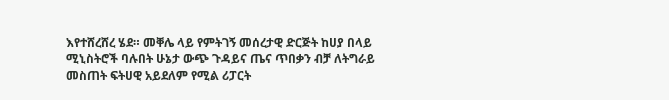እየተሸረሸረ ሄደ። መቐሌ ላይ የምትገኝ መሰረታዊ ድርጅት ከሀያ በላይ ሚኒስትሮች ባሉበት ሁኔታ ውጭ ጉዳይና ጤና ጥበቃን ብቻ ለትግራይ መስጠት ፍትሀዊ አይደለም የሚል ሪፓርት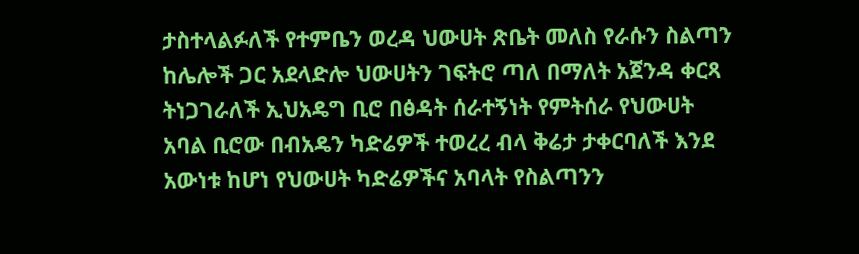ታስተላልፉለች የተምቤን ወረዳ ህውሀት ጽቤት መለስ የራሱን ስልጣን ከሌሎች ጋር አደላድሎ ህውሀትን ገፍትሮ ጣለ በማለት አጀንዳ ቀርጻ ትነጋገራለች ኢህአዴግ ቢሮ በፅዳት ሰራተኝነት የምትሰራ የህውሀት አባል ቢሮው በብአዴን ካድሬዎች ተወረረ ብላ ቅሬታ ታቀርባለች እንደ አውነቱ ከሆነ የህውሀት ካድሬዎችና አባላት የስልጣንን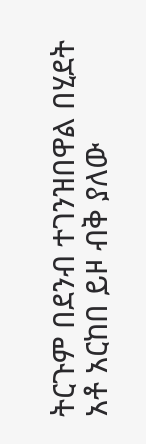ትርጉም በደንብ ተገንዝበዋል በሂደት አቶ አርከበ ይዞ ብቅ ያለው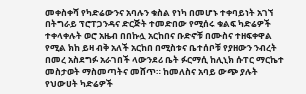መቀስቀሻ የካድሬውንና አባሉን ቁስል የነካ በመሆኑ ተቀባይነት አገኘ በትግራይ ፕሮፐጋንዳና ድርጅት ተመድበው የሚሰሩ ቁልፍ ካድሬዎች ተቀላቀሉት ወሮ አዜብ በበኩሏ አርከበና ቡድኖቹ በሙስና ተዘፍቀዋል የሚል ክከ ይዛ ብቅ አለች አርከበ በሚስቱና ቤተሰቦቹ የያዘውን ንብረት በመረ አስደግፉ አራገበች ላውንደሪ ቤት ፉርማሲ ከሊኒክ ሱፐር ማርኬተ መስታወት ማስመጣትና መሸጥ። ከመለስና አባይ ውጭ ያሉት የህውሀት ካድሬዎች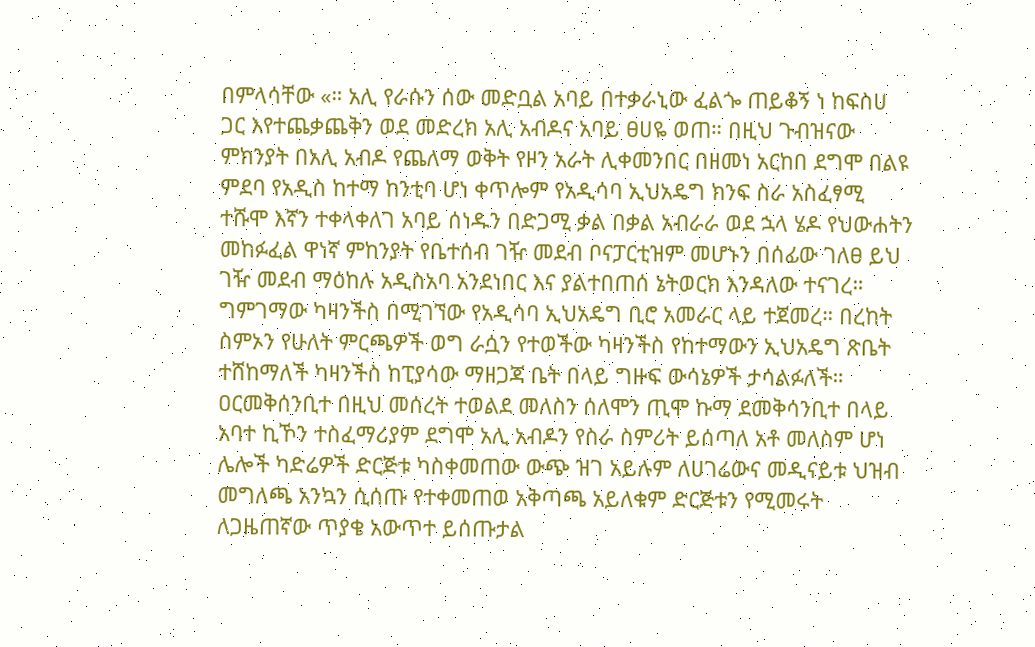በምላሳቸው «። አሊ የራሱን ሰው መድቧል አባይ በተቃራኒው ፈልጐ ጠይቆኝ ነ ከፍስሀ ጋር እየተጨቃጨቅን ወደ መድረክ አሊ አብዶና አባይ ፀሀዬ ወጠ። በዚህ ጉብዝናው ምክንያት በአሊ አብዶ የጨለማ ወቅት የዞን አራት ሊቀመንበር በዘመነ አርከበ ደግሞ በልዩ ምደባ የአዲስ ከተማ ከንቲባ ሆነ ቀጥሎም የአዲሳባ ኢህአዴግ ክንፍ ስራ አስፈፃሚ ተሹሞ እኛን ተቀላቀለገ አባይ ሰነዱን በድጋሚ ቃል በቃል አብራራ ወደ ኋላ ሄዶ የህውሐትን መከፉፈል ዋነኛ ምከንያት የቤተሰብ ገዥ መደብ ቦናፓርቲዝም መሆኑን በሰፊው ገለፀ ይህ ገዥ መደብ ማዕከሉ አዲስአባ አንደነበር እና ያልተበጠሰ ኔትወርክ እንዳለው ተናገረ። ግምገማው ካዛንችስ በሚገኘው የአዲሳባ ኢህአዴግ ቢሮ አመራር ላይ ተጀመረ። በረከት ስምኦን የሁለት ምርጫዎች ወግ ራሷን የተወችው ካዛንችስ የከተማውን ኢህአዴግ ጽቤት ተሸከማለች ካዛንችስ ከፒያሳው ማዘጋጃ ቤት በላይ ግዙፍ ውሳኔዎች ታሳልፉለች። ዐርመቅሰንቢተ በዚህ መሰረት ተወልደ መለስን ሰለሞን ጢሞ ኩማ ደመቅሳንቢተ በላይ አባተ ኪኾን ተስፈማሪያም ደግሞ አሊ አብዶን የስራ ስምሪት ይሰጣለ አቶ መለስም ሆነ ሌሎች ካድሬዎች ድርጅቱ ካስቀመጠው ውጭ ዝገ አይሉም ለሀገሬውና መዲናይቱ ህዝብ መግለጫ አንኳን ሲሰጡ የተቀመጠወ አቅጣጫ አይለቁም ድርጅቱን የሚመሩት ለጋዜጠኛው ጥያቄ አውጥተ ይሰጡታል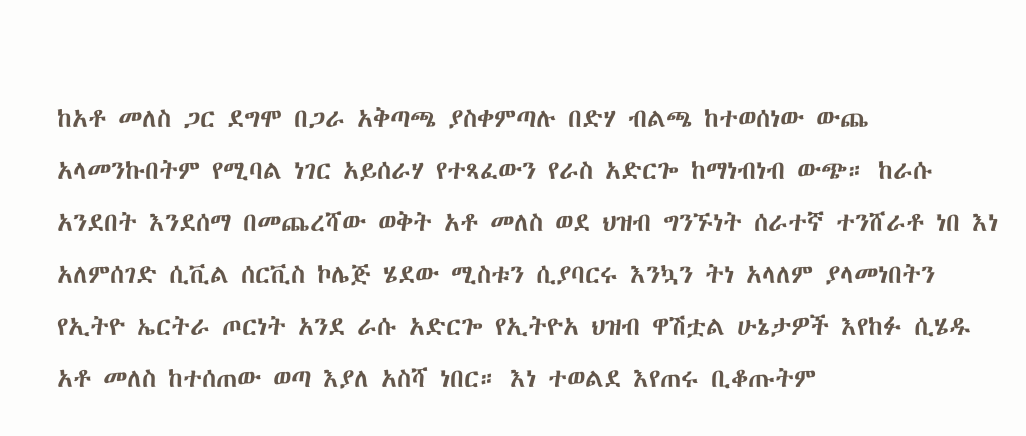ከአቶ መለስ ጋር ደግሞ በጋራ አቅጣጫ ያስቀምጣሉ በድሃ ብልጫ ከተወሰነው ውጨ አላመንኩበትም የሚባል ነገር አይሰራሃ የተጻፈውን የራስ አድርጐ ከማነብነብ ውጭ። ከራሱ አንደበት እንደሰማ በመጨረሻው ወቅት አቶ መለስ ወደ ህዝብ ግንኙነት ሰራተኛ ተንሸራቶ ነበ እነ አለምሰገድ ሲቪል ሰርቪስ ኮሌጅ ሄደው ሚስቱን ሲያባርሩ እንኳን ትነ አላለም ያላመነበትን የኢትዮ ኤርትራ ጦርነት አንደ ራሱ አድርጐ የኢትዮአ ህዝብ ዋሽቷል ሁኔታዎች እየከፉ ሲሄዱ አቶ መለስ ከተሰጠው ወጣ እያለ አስሻ ነበር። እነ ተወልደ እየጠሩ ቢቆጡትም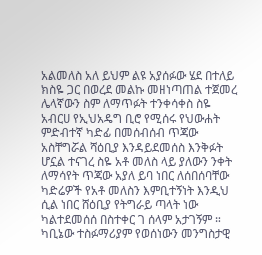አልመለስ አለ ይህም ልዩ አያሰፉው ሄደ በተለይ ክስዬ ጋር በወረደ መልኩ መዘነጣጠል ተጀመረ ሌላኛውን ስም ለማጥፉት ተንቀሳቀስ ስዬ አብርሀ የኢህአዴግ ቢሮ የሚሰሩ የህውሐት ምድብተኛ ካድፊ በመሰብሰብ ጥጃው አስቸግሯል ሻዕቢያ እንዳይደመሰስ እንቅፉት ሆኗል ተናገረ ስዬ አቶ መለስ ላይ ያለውን ንቀት ለማሳየት ጥጃው አያለ ይባ ነበር ለሰበሰባቸው ካድሬዎች የአቶ መለስን እምቢተኝነት እንዲህ ሲል ነበር ሸዕቢያ የትግራይ ጣላት ነው ካልተደመሰሰ በስተቀር ገ ሰላም አታገኝም ። ካቢኔው ተስፉማሪያም የወሰነውን መንግስታዊ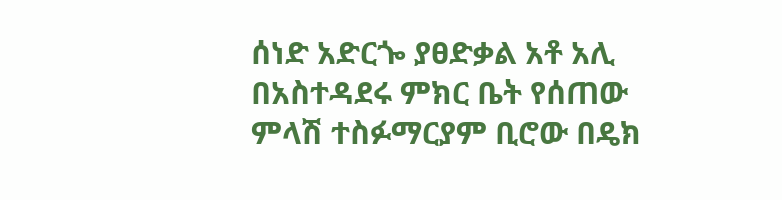ሰነድ አድርጐ ያፀድቃል አቶ አሊ በአስተዳደሩ ምክር ቤት የሰጠው ምላሽ ተስፉማርያም ቢሮው በዴክ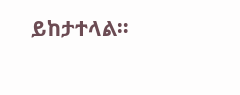ይከታተላል።